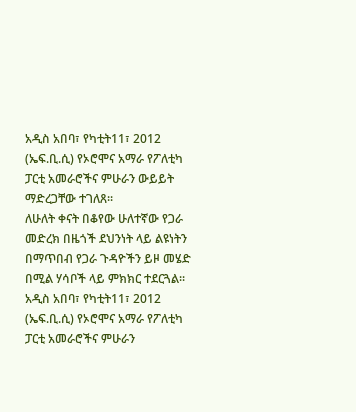አዲስ አበባ፣ የካቲት11፣ 2012 (ኤፍ.ቢ.ሲ) የኦሮሞና አማራ የፖለቲካ ፓርቲ አመራሮችና ምሁራን ውይይት ማድረጋቸው ተገለጸ፡፡
ለሁለት ቀናት በቆየው ሁለተኛው የጋራ መድረክ በዜጎች ደህንነት ላይ ልዩነትን በማጥበብ የጋራ ጉዳዮችን ይዞ መሄድ በሚል ሃሳቦች ላይ ምክክር ተደርጓል፡፡
አዲስ አበባ፣ የካቲት11፣ 2012 (ኤፍ.ቢ.ሲ) የኦሮሞና አማራ የፖለቲካ ፓርቲ አመራሮችና ምሁራን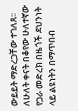ውይይት ማድረጋቸው ተገለጸ፡፡
ለሁለት ቀናት በቆየው ሁለተኛው የጋራ መድረክ በዜጎች ደህንነት ላይ ልዩነትን በማጥበብ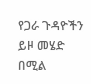የጋራ ጉዳዮችን ይዞ መሄድ በሚል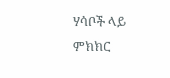ሃሳቦች ላይ ምክክር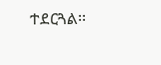ተደርጓል፡፡